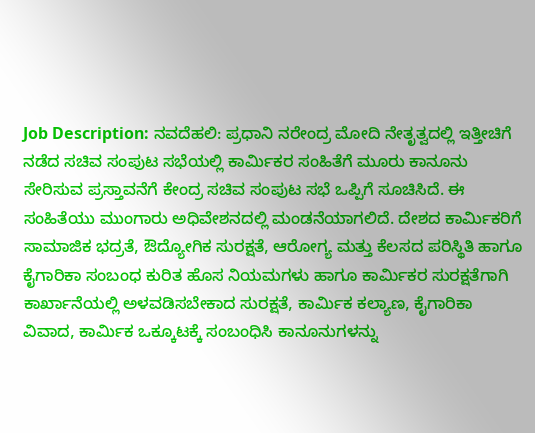Job Description: ನವದೆಹಲಿ: ಪ್ರಧಾನಿ ನರೇಂದ್ರ ಮೋದಿ ನೇತೃತ್ವದಲ್ಲಿ ಇತ್ತೀಚಿಗೆ ನಡೆದ ಸಚಿವ ಸಂಪುಟ ಸಭೆಯಲ್ಲಿ ಕಾರ್ವಿುಕರ ಸಂಹಿತೆಗೆ ಮೂರು ಕಾನೂನು ಸೇರಿಸುವ ಪ್ರಸ್ತಾವನೆಗೆ ಕೇಂದ್ರ ಸಚಿವ ಸಂಪುಟ ಸಭೆ ಒಪ್ಪಿಗೆ ಸೂಚಿಸಿದೆ. ಈ ಸಂಹಿತೆಯು ಮುಂಗಾರು ಅಧಿವೇಶನದಲ್ಲಿ ಮಂಡನೆಯಾಗಲಿದೆ. ದೇಶದ ಕಾರ್ವಿುಕರಿಗೆ ಸಾಮಾಜಿಕ ಭದ್ರತೆ, ಔದ್ಯೋಗಿಕ ಸುರಕ್ಷತೆ, ಆರೋಗ್ಯ ಮತ್ತು ಕೆಲಸದ ಪರಿಸ್ಥಿತಿ ಹಾಗೂ ಕೈಗಾರಿಕಾ ಸಂಬಂಧ ಕುರಿತ ಹೊಸ ನಿಯಮಗಳು ಹಾಗೂ ಕಾರ್ಮಿಕರ ಸುರಕ್ಷತೆಗಾಗಿ ಕಾರ್ಖಾನೆಯಲ್ಲಿ ಅಳವಡಿಸಬೇಕಾದ ಸುರಕ್ಷತೆ, ಕಾರ್ವಿುಕ ಕಲ್ಯಾಣ, ಕೈಗಾರಿಕಾ ವಿವಾದ, ಕಾರ್ವಿುಕ ಒಕ್ಕೂಟಕ್ಕೆ ಸಂಬಂಧಿಸಿ ಕಾನೂನುಗಳನ್ನು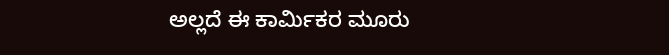ಅಲ್ಲದೆ ಈ ಕಾರ್ವಿುಕರ ಮೂರು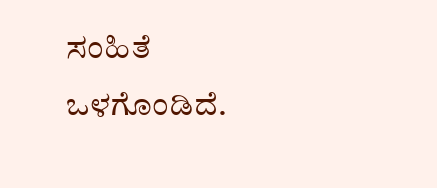ಸಂಹಿತೆ ಒಳಗೊಂಡಿದೆ.